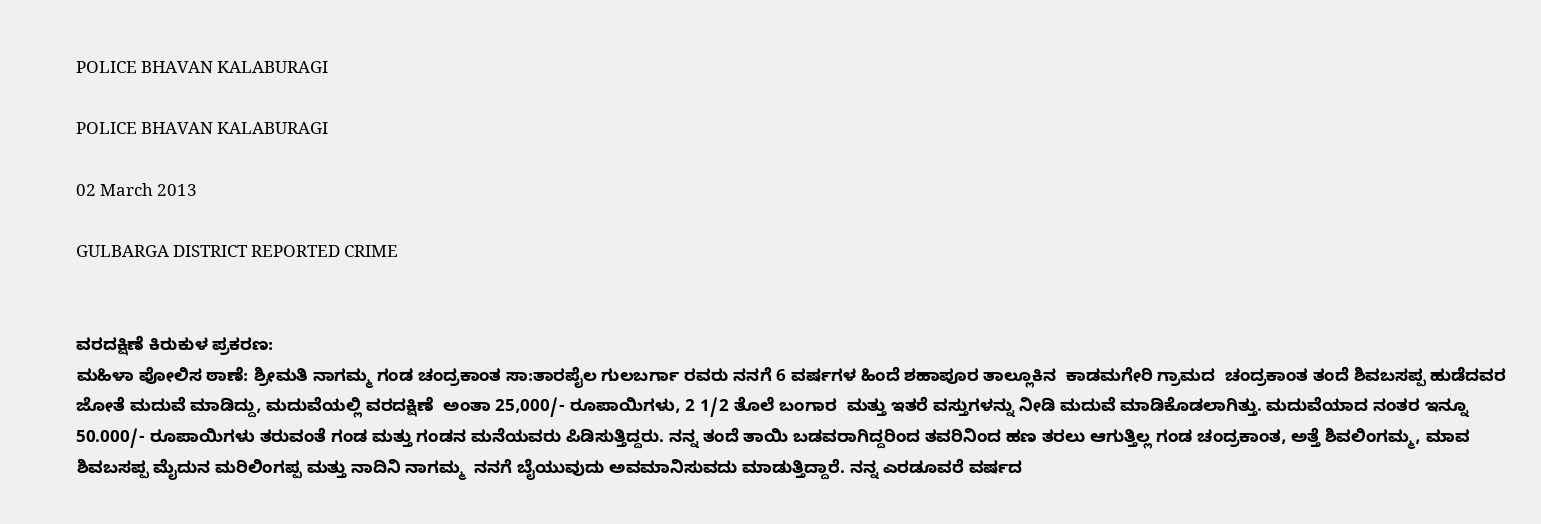POLICE BHAVAN KALABURAGI

POLICE BHAVAN KALABURAGI

02 March 2013

GULBARGA DISTRICT REPORTED CRIME


ವರದಕ್ಷಿಣೆ ಕಿರುಕುಳ ಪ್ರಕರಣ:
ಮಹಿಳಾ ಪೋಲಿಸ ಠಾಣೆ: ಶ್ರೀಮತಿ ನಾಗಮ್ಮ ಗಂಡ ಚಂದ್ರಕಾಂತ ಸಾ:ತಾರಪೈಲ ಗುಲಬರ್ಗಾ ರವರು ನನಗೆ 6 ವರ್ಷಗಳ ಹಿಂದೆ ಶಹಾಪೂರ ತಾಲ್ಲೂಕಿನ  ಕಾಡಮಗೇರಿ ಗ್ರಾಮದ  ಚಂದ್ರಕಾಂತ ತಂದೆ ಶಿವಬಸಪ್ಪ ಹುಡೆದವರ ಜೋತೆ ಮದುವೆ ಮಾಡಿದ್ದು, ಮದುವೆಯಲ್ಲಿ ವರದಕ್ಷಿಣೆ  ಅಂತಾ 25,000/- ರೂಪಾಯಿಗಳು, 2 1/2 ತೊಲೆ ಬಂಗಾರ  ಮತ್ತು ಇತರೆ ವಸ್ತುಗಳನ್ನು ನೀಡಿ ಮದುವೆ ಮಾಡಿಕೊಡಲಾಗಿತ್ತು. ಮದುವೆಯಾದ ನಂತರ ಇನ್ನೂ 50.000/- ರೂಪಾಯಿಗಳು ತರುವಂತೆ ಗಂಡ ಮತ್ತು ಗಂಡನ ಮನೆಯವರು ಪಿಡಿಸುತ್ತಿದ್ದರು. ನನ್ನ ತಂದೆ ತಾಯಿ ಬಡವರಾಗಿದ್ದರಿಂದ ತವರಿನಿಂದ ಹಣ ತರಲು ಆಗುತ್ತಿಲ್ಲ ಗಂಡ ಚಂದ್ರಕಾಂತ, ಅತ್ತೆ ಶಿವಲಿಂಗಮ್ಮ, ಮಾವ ಶಿವಬಸಪ್ಪ ಮೈದುನ ಮರಿಲಿಂಗಪ್ಪ ಮತ್ತು ನಾದಿನಿ ನಾಗಮ್ಮ  ನನಗೆ ಬೈಯುವುದು ಅವಮಾನಿಸುವದು ಮಾಡುತ್ತಿದ್ದಾರೆ. ನನ್ನ ಎರಡೂವರೆ ವರ್ಷದ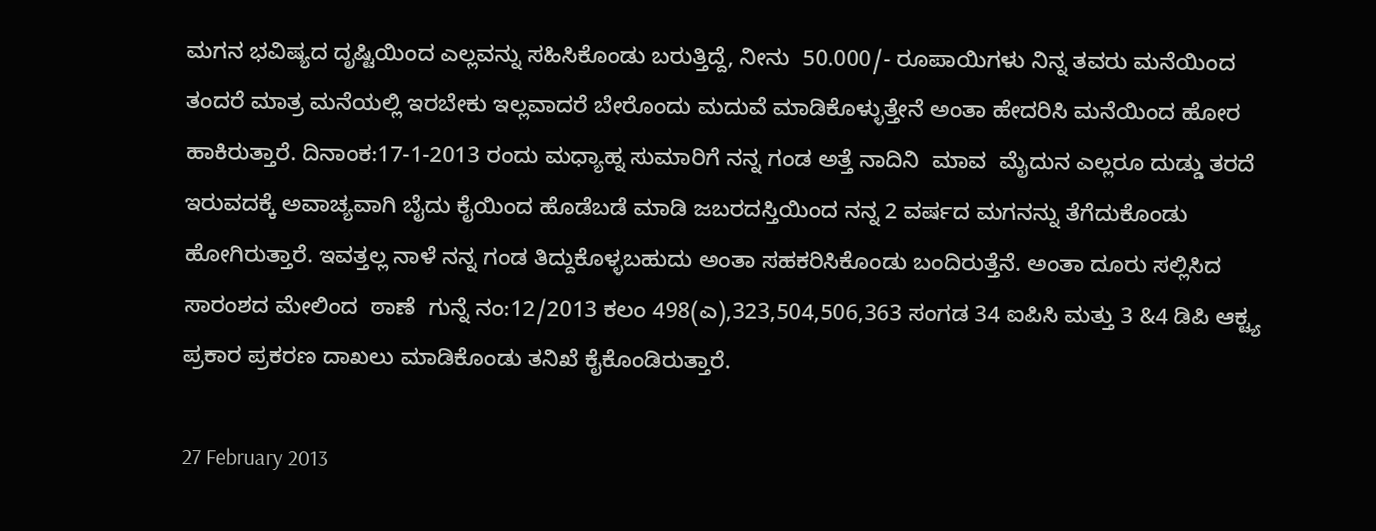ಮಗನ ಭವಿಷ್ಯದ ದೃಷ್ಟಿಯಿಂದ ಎಲ್ಲವನ್ನು ಸಹಿಸಿಕೊಂಡು ಬರುತ್ತಿದ್ದೆ, ನೀನು  50.000/- ರೂಪಾಯಿಗಳು ನಿನ್ನ ತವರು ಮನೆಯಿಂದ ತಂದರೆ ಮಾತ್ರ ಮನೆಯಲ್ಲಿ ಇರಬೇಕು ಇಲ್ಲವಾದರೆ ಬೇರೊಂದು ಮದುವೆ ಮಾಡಿಕೊಳ್ಳುತ್ತೇನೆ ಅಂತಾ ಹೇದರಿಸಿ ಮನೆಯಿಂದ ಹೋರ ಹಾಕಿರುತ್ತಾರೆ. ದಿನಾಂಕ:17-1-2013 ರಂದು ಮಧ್ಯಾಹ್ನ ಸುಮಾರಿಗೆ ನನ್ನ ಗಂಡ ಅತ್ತೆ ನಾದಿನಿ  ಮಾವ  ಮೈದುನ ಎಲ್ಲರೂ ದುಡ್ಡು ತರದೆ ಇರುವದಕ್ಕೆ ಅವಾಚ್ಯವಾಗಿ ಬೈದು ಕೈಯಿಂದ ಹೊಡೆಬಡೆ ಮಾಡಿ ಜಬರದಸ್ತಿಯಿಂದ ನನ್ನ 2 ವರ್ಷದ ಮಗನನ್ನು ತೆಗೆದುಕೊಂಡು ಹೋಗಿರುತ್ತಾರೆ. ಇವತ್ತಲ್ಲ ನಾಳೆ ನನ್ನ ಗಂಡ ತಿದ್ದುಕೊಳ್ಳಬಹುದು ಅಂತಾ ಸಹಕರಿಸಿಕೊಂಡು ಬಂದಿರುತ್ತೆನೆ. ಅಂತಾ ದೂರು ಸಲ್ಲಿಸಿದ ಸಾರಂಶದ ಮೇಲಿಂದ  ಠಾಣೆ  ಗುನ್ನೆ ನಂ:12/2013 ಕಲಂ 498(ಎ),323,504,506,363 ಸಂಗಡ 34 ಐಪಿಸಿ ಮತ್ತು 3 &4 ಡಿಪಿ ಆಕ್ಟ್ಯ ಪ್ರಕಾರ ಪ್ರಕರಣ ದಾಖಲು ಮಾಡಿಕೊಂಡು ತನಿಖೆ ಕೈಕೊಂಡಿರುತ್ತಾರೆ.

27 February 2013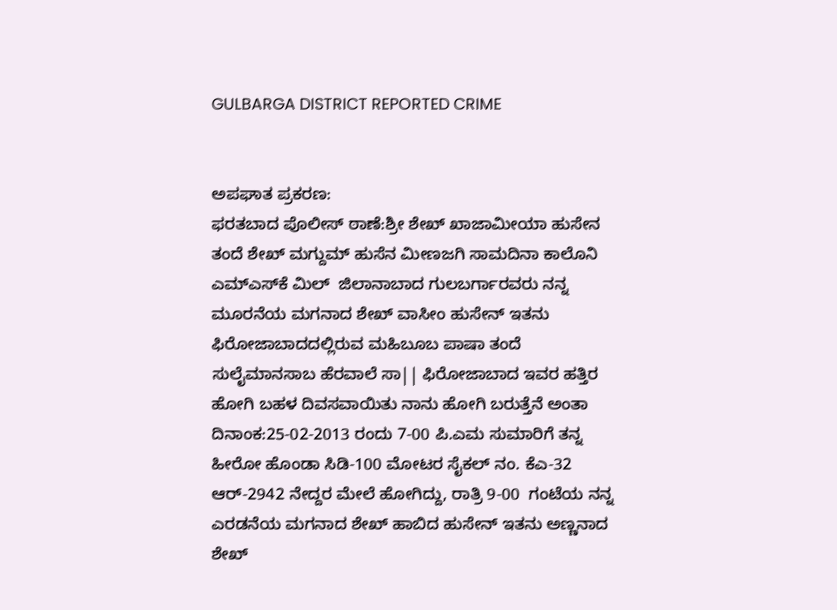GULBARGA DISTRICT REPORTED CRIME


ಅಪಘಾತ ಪ್ರಕರಣ:
ಫರತಬಾದ ಪೊಲೀಸ್ ಠಾಣೆ:ಶ್ರೀ ಶೇಖ್ ಖಾಜಾಮೀಯಾ ಹುಸೇನ ತಂದೆ ಶೇಖ್ ಮಗ್ದುಮ್ ಹುಸೆನ ಮೀಣಜಗಿ ಸಾಮದಿನಾ ಕಾಲೊನಿ ಎಮ್‌ಎಸ್‌ಕೆ ಮಿಲ್  ಜಿಲಾನಾಬಾದ ಗುಲಬರ್ಗಾರವರು ನನ್ನ ಮೂರನೆಯ ಮಗನಾದ ಶೇಖ್‌ ವಾಸೀಂ ಹುಸೇನ್‌ ಇತನು ಫಿರೋಜಾಬಾದದಲ್ಲಿರುವ ಮಹಿಬೂಬ ಪಾಷಾ ತಂದೆ ಸುಲೈಮಾನಸಾಬ ಹೆರವಾಲೆ ಸಾ|| ಫಿರೋಜಾಬಾದ ಇವರ ಹತ್ತಿರ ಹೋಗಿ ಬಹಳ ದಿವಸವಾಯಿತು ನಾನು ಹೋಗಿ ಬರುತ್ತೆನೆ ಅಂತಾ ದಿನಾಂಕ:25-02-2013 ರಂದು 7-00 ಪಿ.ಎಮ ಸುಮಾರಿಗೆ ತನ್ನ ಹೀರೋ ಹೊಂಡಾ ಸಿಡಿ-100 ಮೋಟರ ಸೈಕಲ್‌ ನಂ. ಕೆಎ-32 ಆರ್-2942 ನೇದ್ದರ ಮೇಲೆ ಹೋಗಿದ್ದು, ರಾತ್ರಿ 9-00  ಗಂಟೆಯ ನನ್ನ ಎರಡನೆಯ ಮಗನಾದ ಶೇಖ್‌ ಹಾಬಿದ ಹುಸೇನ್‌ ಇತನು ಅಣ್ಣನಾದ ಶೇಖ್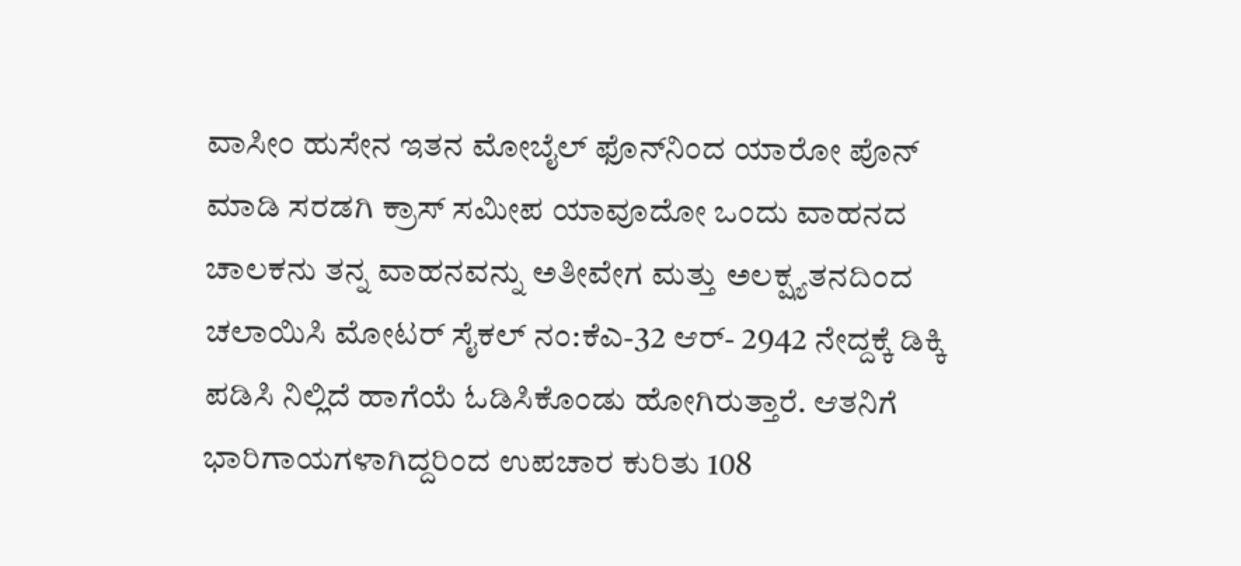ವಾಸೀಂ ಹುಸೇನ ಇತನ ಮೋಬೈಲ್‌ ಫೊನ್‌ನಿಂದ ಯಾರೋ ಪೊನ್ ಮಾಡಿ ಸರಡಗಿ ಕ್ರಾಸ್‌ ಸಮೀಪ ಯಾವೂದೋ ಒಂದು ವಾಹನದ ಚಾಲಕನು ತನ್ನ ವಾಹನವನ್ನು ಅತೀವೇಗ ಮತ್ತು ಅಲಕ್ಷ್ಯತನದಿಂದ ಚಲಾಯಿಸಿ ಮೋಟರ್‌ ಸೈಕಲ್‌ ನಂ:ಕೆಎ-32 ಆರ್- 2942 ನೇದ್ದಕ್ಕೆ ಡಿಕ್ಕಿ ಪಡಿಸಿ ನಿಲ್ಲಿದೆ ಹಾಗೆಯೆ ಓಡಿಸಿಕೊಂಡು ಹೋಗಿರುತ್ತಾರೆ. ಆತನಿಗೆ ಭಾರಿಗಾಯಗಳಾಗಿದ್ದರಿಂದ ಉಪಚಾರ ಕುರಿತು 108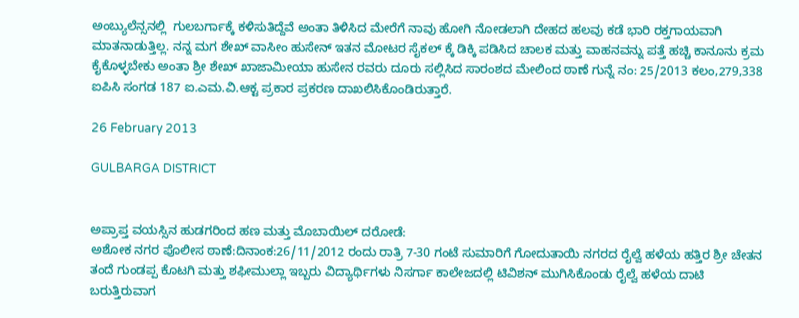ಅಂಬ್ಯುಲೆನ್ಸನಲ್ಲಿ  ಗುಲಬರ್ಗಾಕ್ಕೆ ಕಳಿಸುತಿದ್ದೆವೆ ಅಂತಾ ತಿಳಿಸಿದ ಮೇರೆಗೆ ನಾವು ಹೋಗಿ ನೋಡಲಾಗಿ ದೇಹದ ಹಲವು ಕಡೆ ಭಾರಿ ರಕ್ತಗಾಯವಾಗಿ ಮಾತನಾಡುತ್ತಿಲ್ಲ. ನನ್ನ ಮಗ ಶೇಖ್‌ ವಾಸೀಂ ಹುಸೇನ್‌ ಇತನ ಮೋಟರ ಸೈಕಲ್‌ ಕ್ಕೆ ಡಿಕ್ಕಿ ಪಡಿಸಿದ ಚಾಲಕ ಮತ್ತು ವಾಹನವನ್ನು ಪತ್ತೆ ಹಚ್ಚಿ ಕಾನೂನು ಕ್ರಮ ಕೈಕೊಳ್ಳಬೇಕು ಅಂತಾ ಶ್ರೀ ಶೇಖ್ ಖಾಜಾಮೀಯಾ ಹುಸೇನ ರವರು ದೂರು ಸಲ್ಲಿಸಿದ ಸಾರಂಶದ ಮೇಲಿಂದ ಠಾಣೆ ಗುನ್ನೆ ನಂ: 25/2013 ಕಲಂ,279,338 ಐಪಿಸಿ ಸಂಗಡ 187 ಐ.ಎಮ.ವಿ.ಆಕ್ಟ ಪ್ರಕಾರ ಪ್ರಕರಣ ದಾಖಲಿಸಿಕೊಂಡಿರುತ್ತಾರೆ.

26 February 2013

GULBARGA DISTRICT


ಅಪ್ರಾಪ್ತ ವಯಸ್ಸಿನ ಹುಡಗರಿಂದ ಹಣ ಮತ್ತು ಮೊಬಾಯಿಲ್ ದರೋಡೆ:
ಅಶೋಕ ನಗರ ಪೊಲೀಸ ಠಾಣೆ:ದಿನಾಂಕ:26/11/2012 ರಂದು ರಾತ್ರಿ 7-30 ಗಂಟೆ ಸುಮಾರಿಗೆ ಗೋದುತಾಯಿ ನಗರದ ರೈಲ್ವೆ ಹಳೆಯ ಹತ್ತಿರ ಶ್ರೀ ಚೇತನ ತಂದೆ ಗುಂಡಪ್ಪ ಕೊಟಗಿ ಮತ್ತು ಶಫೀಮುಲ್ಲಾ ಇಬ್ಬರು ವಿದ್ಯಾರ್ಥಿಗಳು ನಿಸರ್ಗಾ ಕಾಲೇಜದಲ್ಲಿ ಟಿವಿಶನ್ ಮುಗಿಸಿಕೊಂಡು ರೈಲ್ವೆ ಹಳೆಯ ದಾಟಿ ಬರುತ್ತಿರುವಾಗ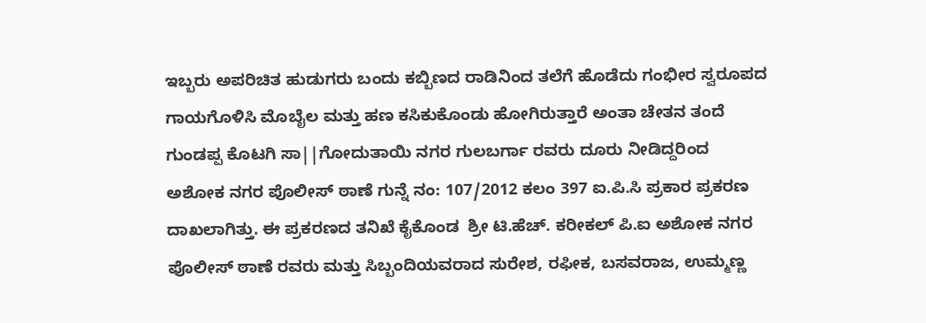ಇಬ್ಬರು ಅಪರಿಚಿತ ಹುಡುಗರು ಬಂದು ಕಬ್ಬಿಣದ ರಾಡಿನಿಂದ ತಲೆಗೆ ಹೊಡೆದು ಗಂಭೀರ ಸ್ವರೂಪದ ಗಾಯಗೊಳಿಸಿ ಮೊಬೈಲ ಮತ್ತು ಹಣ ಕಸಿಕುಕೊಂಡು ಹೋಗಿರುತ್ತಾರೆ ಅಂತಾ ಚೇತನ ತಂದೆ ಗುಂಡಪ್ಪ ಕೊಟಗಿ ಸಾ||ಗೋದುತಾಯಿ ನಗರ ಗುಲಬರ್ಗಾ ರವರು ದೂರು ನೀಡಿದ್ದರಿಂದ ಅಶೋಕ ನಗರ ಪೊಲೀಸ್ ಠಾಣೆ ಗುನ್ನೆ ನಂ: 107/2012 ಕಲಂ 397 ಐ.ಪಿ.ಸಿ ಪ್ರಕಾರ ಪ್ರಕರಣ ದಾಖಲಾಗಿತ್ತು. ಈ ಪ್ರಕರಣದ ತನಿಖೆ ಕೈಕೊಂಡ  ಶ್ರೀ ಟಿ.ಹೆಚ್. ಕರೀಕಲ್ ಪಿ.ಐ ಅಶೋಕ ನಗರ ಪೊಲೀಸ್ ಠಾಣೆ ರವರು ಮತ್ತು ಸಿಬ್ಬಂದಿಯವರಾದ ಸುರೇಶ, ರಫೀಕ, ಬಸವರಾಜ, ಉಮ್ಮಣ್ಣ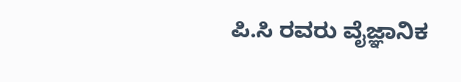ಪಿ.ಸಿ ರವರು ವೈಜ್ಞಾನಿಕ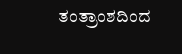ತಂತ್ರಾಂಶದಿಂದ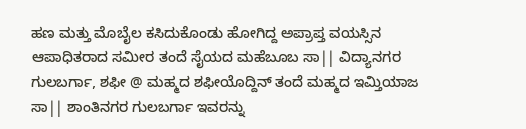ಹಣ ಮತ್ತು ಮೊಬೈಲ ಕಸಿದುಕೊಂಡು ಹೋಗಿದ್ದ ಅಪ್ರಾಪ್ತ ವಯಸ್ಸಿನ ಆಪಾಧಿತರಾದ ಸಮೀರ ತಂದೆ ಸೈಯದ ಮಹೆಬೂಬ ಸಾ|| ವಿದ್ಯಾನಗರ ಗುಲಬರ್ಗಾ, ಶಫೀ @ ಮಹ್ಮದ ಶಫೀಯೊದ್ದಿನ್ ತಂದೆ ಮಹ್ಮದ ಇಮ್ತಿಯಾಜ ಸಾ|| ಶಾಂತಿನಗರ ಗುಲಬರ್ಗಾ ಇವರನ್ನು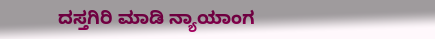ದಸ್ತಗಿರಿ ಮಾಡಿ ನ್ಯಾಯಾಂಗ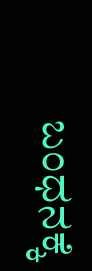ಬಂಧನಕ್ಕೆ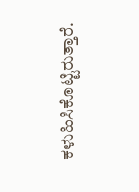ಕಳುಹಿಸಿಕೊಟ್ಟಿರುತ್ತಾರೆ.